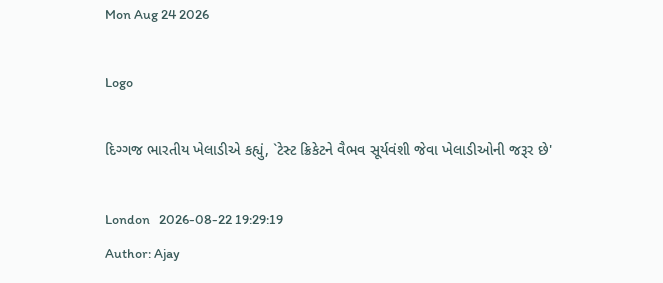Mon Aug 24 2026

Logo

દિગ્ગજ ભારતીય ખેલાડીએ કહ્યું, `ટેસ્ટ ક્રિકેટને વૈભવ સૂર્યવંશી જેવા ખેલાડીઓની જરૂર છે'

London   2026-08-22 19:29:19
Author: Ajay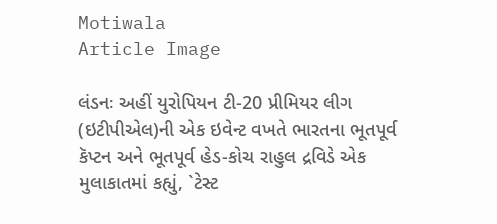Motiwala
Article Image

લંડનઃ અહીં યુરોપિયન ટી-20 પ્રીમિયર લીગ (ઇટીપીએલ)ની એક ઇવેન્ટ વખતે ભારતના ભૂતપૂર્વ કૅપ્ટન અને ભૂતપૂર્વ હેડ-કોચ રાહુલ દ્રવિડે એક મુલાકાતમાં કહ્યું, `ટેસ્ટ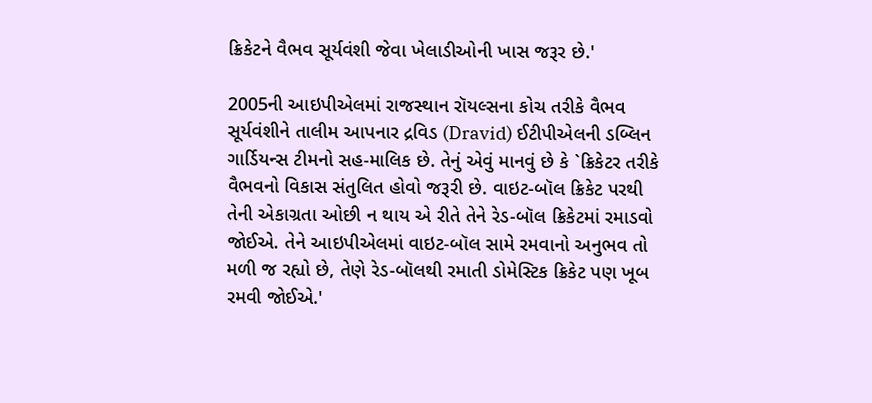ક્રિકેટને વૈભવ સૂર્યવંશી જેવા ખેલાડીઓની ખાસ જરૂર છે.'

2005ની આઇપીએલમાં રાજસ્થાન રૉયલ્સના કોચ તરીકે વૈભવ સૂર્યવંશીને તાલીમ આપનાર દ્રવિડ (Dravid) ઈટીપીએલની ડબ્લિન ગાર્ડિયન્સ ટીમનો સહ-માલિક છે. તેનું એવું માનવું છે કે `ક્રિકેટર તરીકે વૈભવનો વિકાસ સંતુલિત હોવો જરૂરી છે. વાઇટ-બૉલ ક્રિકેટ પરથી તેની એકાગ્રતા ઓછી ન થાય એ રીતે તેને રેડ-બૉલ ક્રિકેટમાં રમાડવો જોઈએ. તેને આઇપીએલમાં વાઇટ-બૉલ સામે રમવાનો અનુભવ તો મળી જ રહ્યો છે, તેણે રેડ-બૉલથી રમાતી ડોમેસ્ટિક ક્રિકેટ પણ ખૂબ રમવી જોઈએ.'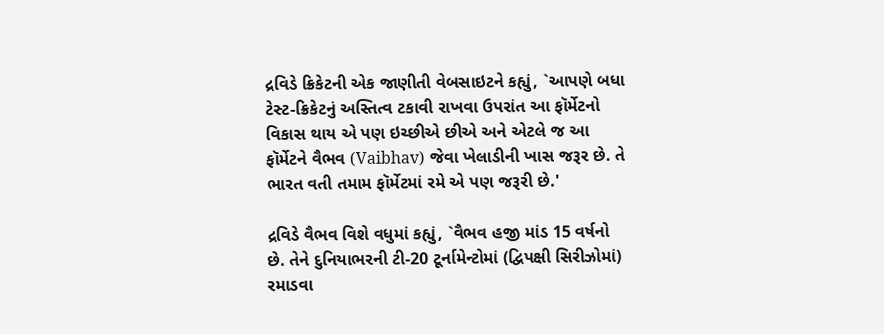દ્રવિડે ક્રિકેટની એક જાણીતી વેબસાઇટને કહ્યું, `આપણે બધા ટેસ્ટ-ક્રિકેટનું અસ્તિત્વ ટકાવી રાખવા ઉપરાંત આ ફૉર્મેટનો વિકાસ થાય એ પણ ઇચ્છીએ છીએ અને એટલે જ આ ફૉર્મેટને વૈભવ (Vaibhav) જેવા ખેલાડીની ખાસ જરૂર છે. તે ભારત વતી તમામ ફૉર્મેટમાં રમે એ પણ જરૂરી છે.'

દ્રવિડે વૈભવ વિશે વધુમાં કહ્યું, `વૈભવ હજી માંડ 15 વર્ષનો છે. તેને દુનિયાભરની ટી-20 ટૂર્નામેન્ટોમાં (દ્વિપક્ષી સિરીઝોમાં) રમાડવા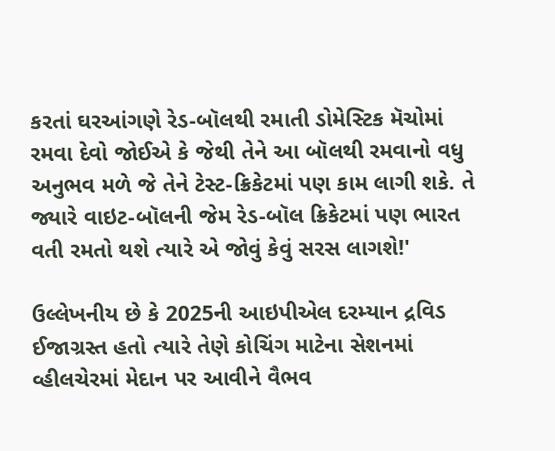કરતાં ઘરઆંગણે રેડ-બૉલથી રમાતી ડોમેસ્ટિક મૅચોમાં રમવા દેવો જોઈએ કે જેથી તેને આ બૉલથી રમવાનો વધુ અનુભવ મળે જે તેને ટેસ્ટ-ક્રિકેટમાં પણ કામ લાગી શકે. તે જ્યારે વાઇટ-બૉલની જેમ રેડ-બૉલ ક્રિકેટમાં પણ ભારત વતી રમતો થશે ત્યારે એ જોવું કેવું સરસ લાગશે!'

ઉલ્લેખનીય છે કે 2025ની આઇપીએલ દરમ્યાન દ્રવિડ ઈજાગ્રસ્ત હતો ત્યારે તેણે કોચિંગ માટેના સેશનમાં વ્હીલચેરમાં મેદાન પર આવીને વૈભવ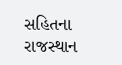સહિતના રાજસ્થાન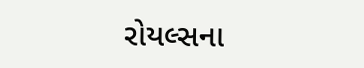રોયલ્સના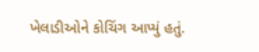ખેલાડીઓને કોચિંગ આપ્યું હતું.